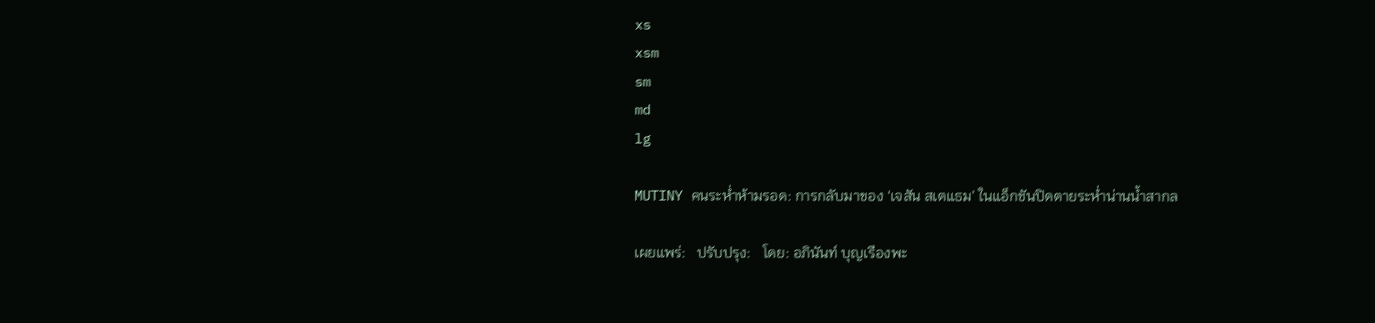xs
xsm
sm
md
lg

MUTINY คนระห่ำห้ามรอด: การกลับมาของ ‘เจสัน สเตแธม’ ในแอ็กชันปิดตายระห่ำน่านน้ำสากล

เผยแพร่:   ปรับปรุง:   โดย: อภินันท์ บุญเรืองพะ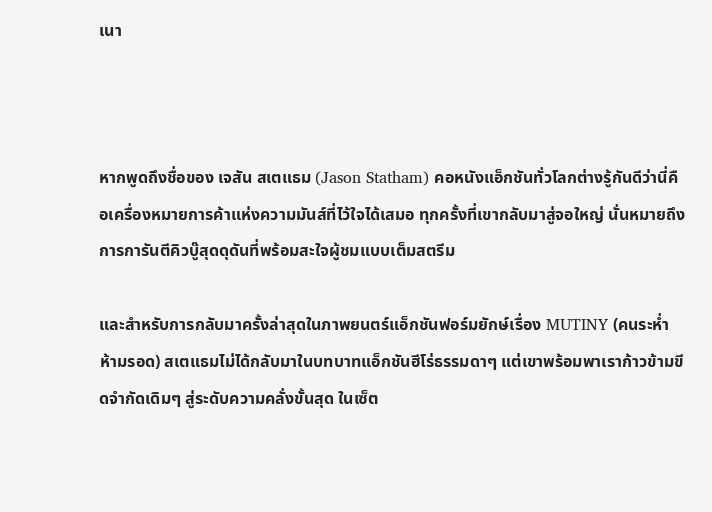เนา



หากพูดถึงชื่อของ เจสัน สเตแธม (Jason Statham) คอหนังแอ็กชันทั่วโลกต่างรู้กันดีว่านี่คือเครื่องหมายการค้าแห่งความมันส์ที่ไว้ใจได้เสมอ ทุกครั้งที่เขากลับมาสู่จอใหญ่ นั่นหมายถึงการการันตีคิวบู๊สุดดุดันที่พร้อมสะใจผู้ชมแบบเต็มสตรีม

และสำหรับการกลับมาครั้งล่าสุดในภาพยนตร์แอ็กชันฟอร์มยักษ์เรื่อง MUTINY (คนระห่ำห้ามรอด) สเตแธมไม่ได้กลับมาในบทบาทแอ็กชันฮีโร่ธรรมดาๆ แต่เขาพร้อมพาเราก้าวข้ามขีดจำกัดเดิมๆ สู่ระดับความคลั่งขั้นสุด ในเซ็ต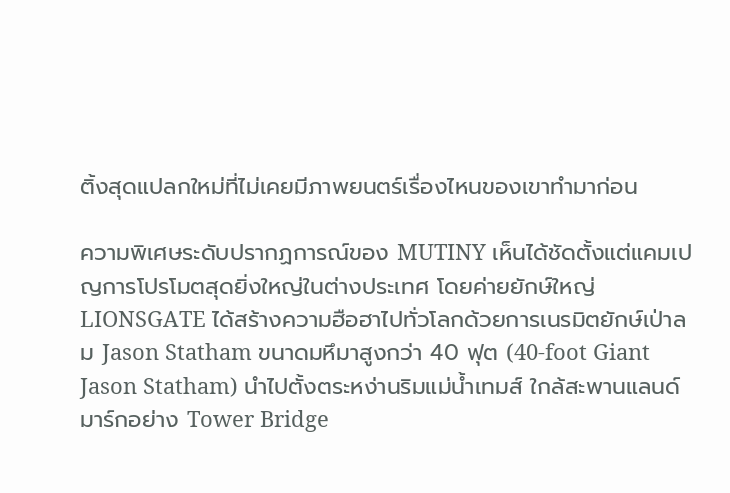ติ้งสุดแปลกใหม่ที่ไม่เคยมีภาพยนตร์เรื่องไหนของเขาทำมาก่อน

ความพิเศษระดับปรากฏการณ์ของ MUTINY เห็นได้ชัดตั้งแต่แคมเปญการโปรโมตสุดยิ่งใหญ่ในต่างประเทศ โดยค่ายยักษ์ใหญ่ LIONSGATE ได้สร้างความฮือฮาไปทั่วโลกด้วยการเนรมิตยักษ์เป่าลม Jason Statham ขนาดมหึมาสูงกว่า 40 ฟุต (40-foot Giant Jason Statham) นำไปตั้งตระหง่านริมแม่น้ำเทมส์ ใกล้สะพานแลนด์มาร์กอย่าง Tower Bridge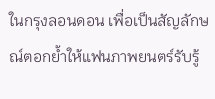ในกรุงลอนดอน เพื่อเป็นสัญลักษณ์ตอกย้ำให้แฟนภาพยนตร์รับรู้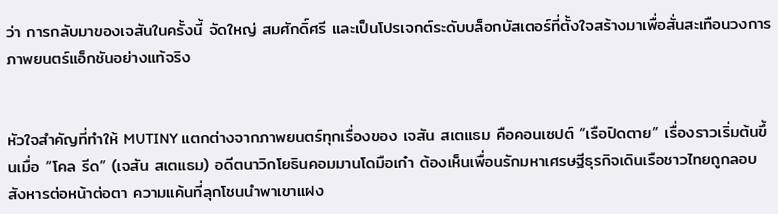ว่า การกลับมาของเจสันในครั้งนี้ จัดใหญ่ สมศักดิ์ศรี และเป็นโปรเจกต์ระดับบล็อกบัสเตอร์ที่ตั้งใจสร้างมาเพื่อสั่นสะเทือนวงการภาพยนตร์แอ็กชันอย่างแท้จริง


หัวใจสำคัญที่ทำให้ MUTINY แตกต่างจากภาพยนตร์ทุกเรื่องของ เจสัน สเตแธม คือคอนเซปต์ “เรือปิดตาย” เรื่องราวเริ่มต้นขึ้นเมื่อ “โคล รีด” (เจสัน สเตแธม) อดีตนาวิกโยธินคอมมานโดมือเก๋า ต้องเห็นเพื่อนรักมหาเศรษฐีธุรกิจเดินเรือชาวไทยถูกลอบสังหารต่อหน้าต่อตา ความแค้นที่ลุกโชนนำพาเขาแฝง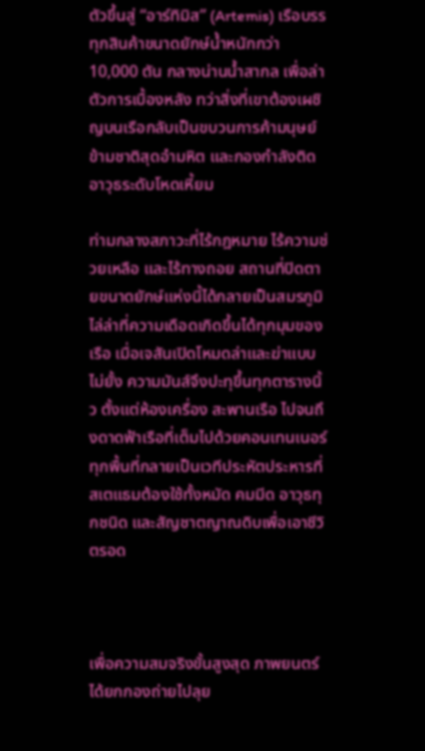ตัวขึ้นสู่ “อาร์ทิมิส” (Artemis) เรือบรรทุกสินค้าขนาดยักษ์น้ำหนักกว่า 10,000 ตัน กลางน่านน้ำสากล เพื่อล่าตัวการเบื้องหลัง ทว่าสิ่งที่เขาต้องเผชิญบนเรือกลับเป็นขบวนการค้ามนุษย์ข้ามชาติสุดอำมหิต และกองกำลังติดอาวุธระดับโหดเหี้ยม

ท่ามกลางสภาวะที่ไร้กฎหมาย ไร้ความช่วยเหลือ และไร้ทางถอย สถานที่ปิดตายขนาดยักษ์แห่งนี้ได้กลายเป็นสมรภูมิไล่ล่าที่ความเดือดเกิดขึ้นได้ทุกมุมของเรือ เมื่อเจสันเปิดโหมดล่าและฆ่าแบบไม่ยั้ง ความมันส์จึงปะทุขึ้นทุกตารางนิ้ว ตั้งแต่ห้องเครื่อง สะพานเรือ ไปจนถึงดาดฟ้าเรือที่เต็มไปด้วยคอนเทนเนอร์ ทุกพื้นที่กลายเป็นเวทีประหัตประหารที่สเตแธมต้องใช้ทั้งหมัด คมมีด อาวุธทุกชนิด และสัญชาตญาณดิบเพื่อเอาชีวิตรอด



เพื่อความสมจริงขั้นสูงสุด ภาพยนตร์ได้ยกกองถ่ายไปลุย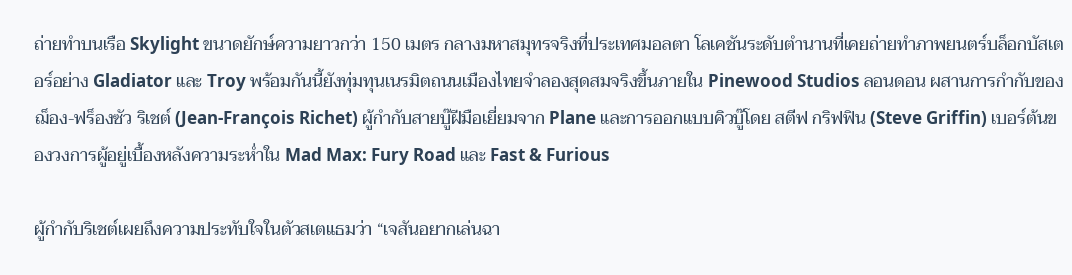ถ่ายทำบนเรือ Skylight ขนาดยักษ์ความยาวกว่า 150 เมตร กลางมหาสมุทรจริงที่ประเทศมอลตา โลเคชันระดับตำนานที่เคยถ่ายทำภาพยนตร์บล็อกบัสเตอร์อย่าง Gladiator และ Troy พร้อมกันนี้ยังทุ่มทุนเนรมิตถนนเมืองไทยจำลองสุดสมจริงขึ้นภายใน Pinewood Studios ลอนดอน ผสานการกำกับของ ฌ็อง-ฟร็องซัว ริเชต์ (Jean-François Richet) ผู้กำกับสายบู๊ฝีมือเยี่ยมจาก Plane และการออกแบบคิวบู๊โดย สตีฟ กริฟฟิน (Steve Griffin) เบอร์ต้นของวงการผู้อยู่เบื้องหลังความระห่ำใน Mad Max: Fury Road และ Fast & Furious

ผู้กำกับริเชต์เผยถึงความประทับใจในตัวสเตแธมว่า “เจสันอยากเล่นฉา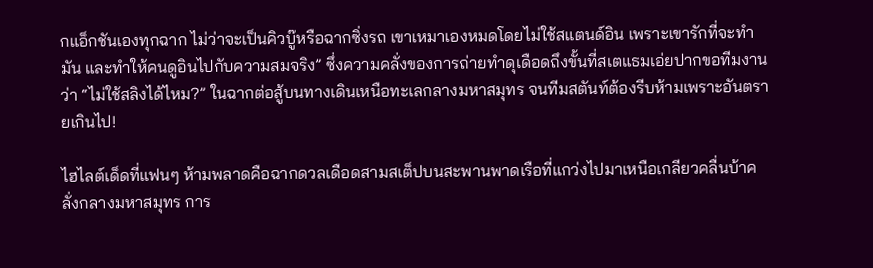กแอ็กชันเองทุกฉาก ไม่ว่าจะเป็นคิวบู๊หรือฉากซิ่งรถ เขาเหมาเองหมดโดยไม่ใช้สแตนด์อิน เพราะเขารักที่จะทำมัน และทำให้คนดูอินไปกับความสมจริง” ซึ่งความคลั่งของการถ่ายทำดุเดือดถึงขั้นที่สเตแธมเอ่ยปากขอทีมงานว่า “ไม่ใช้สลิงได้ไหม?” ในฉากต่อสู้บนทางเดินเหนือทะเลกลางมหาสมุทร จนทีมสตันท์ต้องรีบห้ามเพราะอันตรายเกินไป!

ไฮไลต์เด็ดที่แฟนๆ ห้ามพลาดคือฉากดวลเดือดสามสเต็ปบนสะพานพาดเรือที่แกว่งไปมาเหนือเกลียวคลื่นบ้าคลั่งกลางมหาสมุทร การ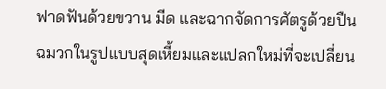ฟาดฟันด้วยขวาน มีด และฉากจัดการศัตรูด้วยปืนฉมวกในรูปแบบสุดเหี้ยมและแปลกใหม่ที่จะเปลี่ยน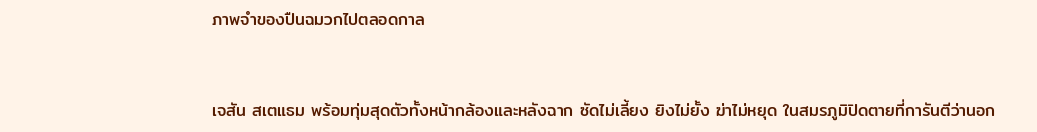ภาพจำของปืนฉมวกไปตลอดกาล


เจสัน สเตแธม พร้อมทุ่มสุดตัวทั้งหน้ากล้องและหลังฉาก ซัดไม่เลี้ยง ยิงไม่ยั้ง ฆ่าไม่หยุด ในสมรภูมิปิดตายที่การันตีว่านอก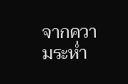จากความระห่ำ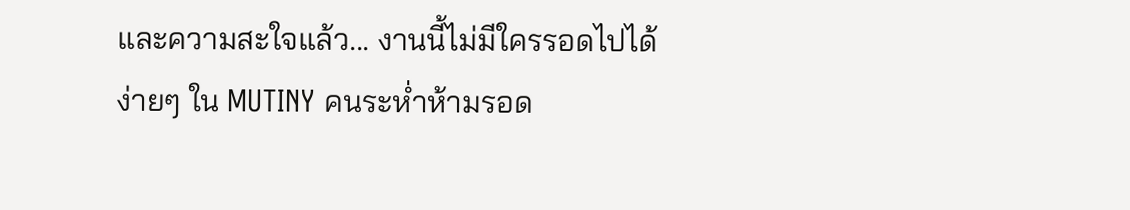และความสะใจแล้ว... งานนี้ไม่มีใครรอดไปได้ง่ายๆ ใน MUTINY คนระห่ำห้ามรอด